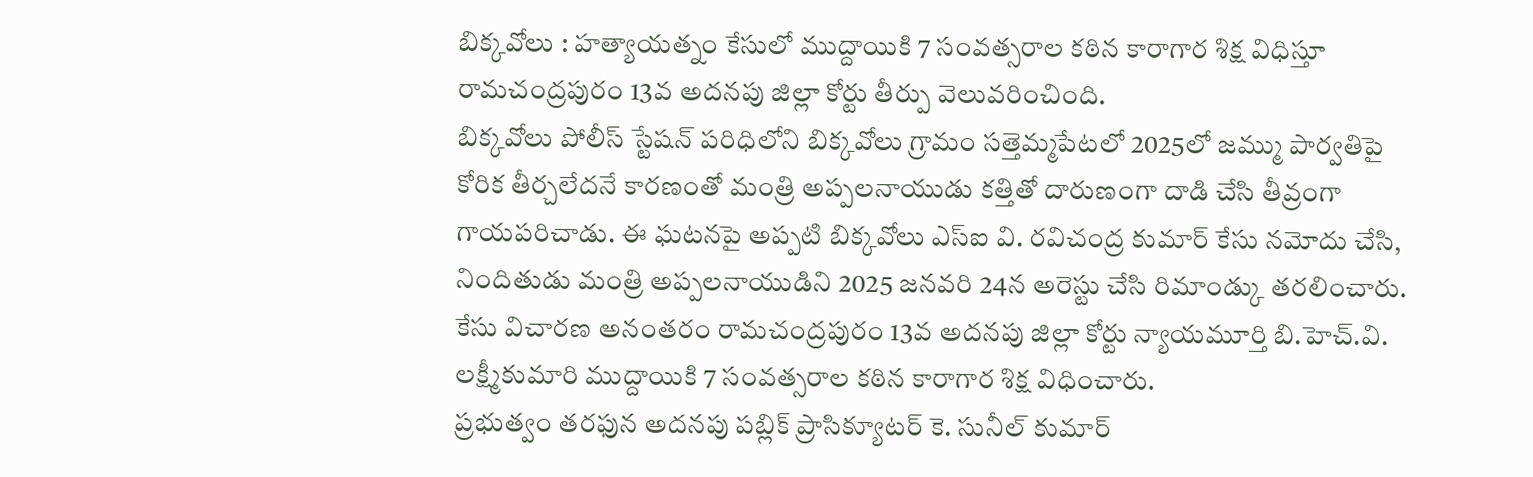బిక్కవోలు : హత్యాయత్నం కేసులో ముద్దాయికి 7 సంవత్సరాల కఠిన కారాగార శిక్ష విధిస్తూ రామచంద్రపురం 13వ అదనపు జిల్లా కోర్టు తీర్పు వెలువరించింది.
బిక్కవోలు పోలీస్ స్టేషన్ పరిధిలోని బిక్కవోలు గ్రామం సత్తెమ్మపేటలో 2025లో జమ్ము పార్వతిపై కోరిక తీర్చలేదనే కారణంతో మంత్రి అప్పలనాయుడు కత్తితో దారుణంగా దాడి చేసి తీవ్రంగా గాయపరిచాడు. ఈ ఘటనపై అప్పటి బిక్కవోలు ఎస్ఐ వి. రవిచంద్ర కుమార్ కేసు నమోదు చేసి, నిందితుడు మంత్రి అప్పలనాయుడిని 2025 జనవరి 24న అరెస్టు చేసి రిమాండ్కు తరలించారు.
కేసు విచారణ అనంతరం రామచంద్రపురం 13వ అదనపు జిల్లా కోర్టు న్యాయమూర్తి బి.హెచ్.వి. లక్ష్మీకుమారి ముద్దాయికి 7 సంవత్సరాల కఠిన కారాగార శిక్ష విధించారు.
ప్రభుత్వం తరఫున అదనపు పబ్లిక్ ప్రాసిక్యూటర్ కె. సునీల్ కుమార్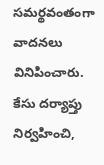సమర్థవంతంగా వాదనలు వినిపించారు. కేసు దర్యాప్తు నిర్వహించి,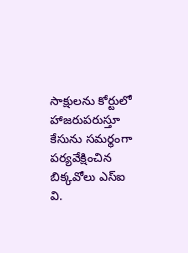సాక్షులను కోర్టులో హాజరుపరుస్తూ కేసును సమర్థంగా పర్యవేక్షించిన బిక్కవోలు ఎస్ఐ వి.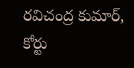రవిచంద్ర కుమార్, కోర్టు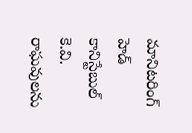మానిటరింగ్ హెడ్ కానిస్టేబుల్ కె.వి. రాఘవులను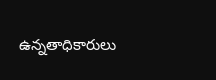ఉన్నతాధికారులు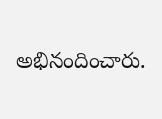అభినందించారు.